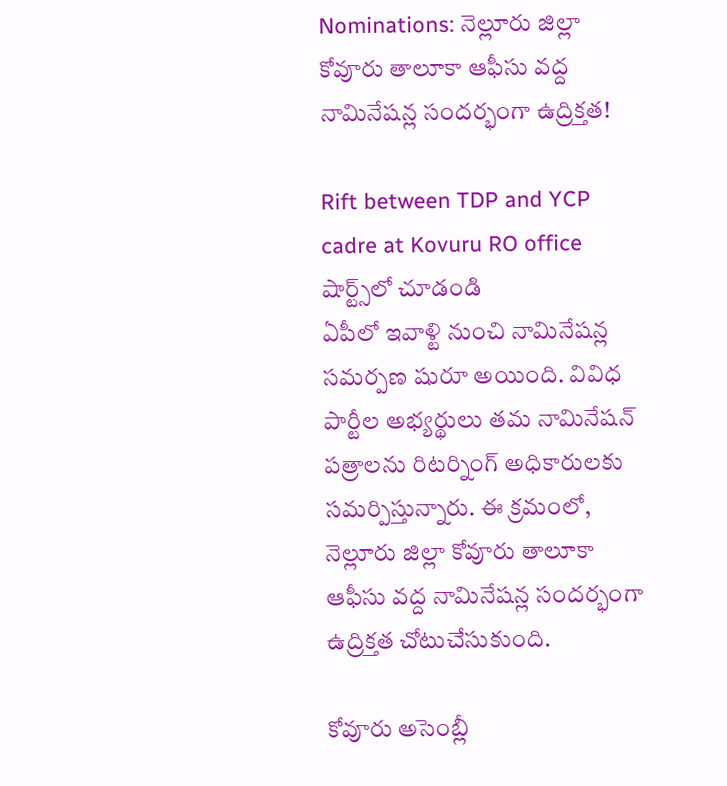Nominations: నెల్లూరు జిల్లా కోవూరు తాలూకా ఆఫీసు వద్ద నామినేషన్ల సందర్భంగా ఉద్రిక్తత!

Rift between TDP and YCP cadre at Kovuru RO office
షార్ట్స్‌లో చూడండి
ఏపీలో ఇవాళ్టి నుంచి నామినేషన్ల సమర్పణ షురూ అయింది. వివిధ పార్టీల అభ్యర్థులు తమ నామినేషన్ పత్రాలను రిటర్నింగ్ అధికారులకు సమర్పిస్తున్నారు. ఈ క్రమంలో, నెల్లూరు జిల్లా కోవూరు తాలూకా ఆఫీసు వద్ద నామినేషన్ల సందర్భంగా ఉద్రిక్తత చోటుచేసుకుంది.

కోవూరు అసెంబ్లీ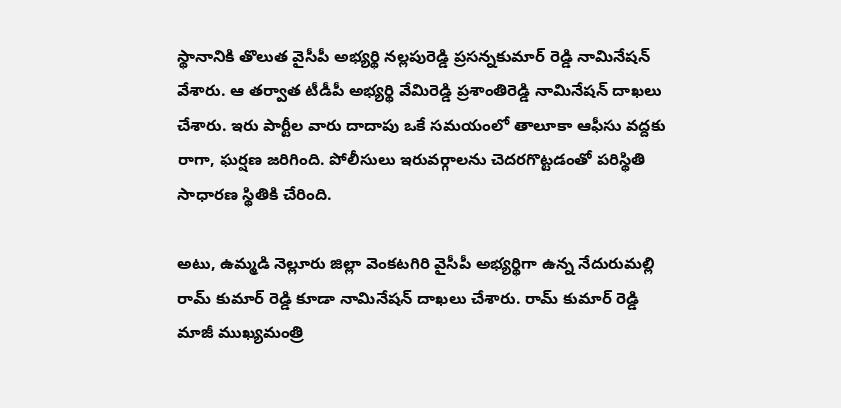స్థానానికి తొలుత వైసీపీ అభ్యర్థి నల్లపురెడ్డి ప్రసన్నకుమార్ రెడ్డి నామినేషన్ వేశారు. ఆ తర్వాత టీడీపీ అభ్యర్థి వేమిరెడ్డి ప్రశాంతిరెడ్డి నామినేషన్ దాఖలు చేశారు. ఇరు పార్టీల వారు దాదాపు ఒకే సమయంలో తాలూకా ఆఫీసు వద్దకు రాగా, ఘర్షణ జరిగింది. పోలీసులు ఇరువర్గాలను చెదరగొట్టడంతో పరిస్థితి సాధారణ స్థితికి చేరింది.

అటు, ఉమ్మడి నెల్లూరు జిల్లా వెంకటగిరి వైసీపీ అభ్యర్థిగా ఉన్న నేదురుమల్లి రామ్ కుమార్ రెడ్డి కూడా నామినేషన్ దాఖలు చేశారు. రామ్ కుమార్ రెడ్డి మాజీ ముఖ్యమంత్రి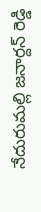నేదురుమల్లి జనార్దన్ రెడ్డి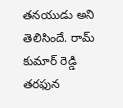తనయుడు అని తెలిసిందే. రామ్ కుమార్ రెడ్డి తరఫున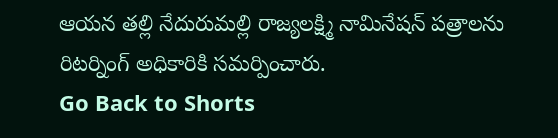ఆయన తల్లి నేదురుమల్లి రాజ్యలక్ష్మి నామినేషన్ పత్రాలను రిటర్నింగ్ అధికారికి సమర్పించారు.
Go Back to Shorts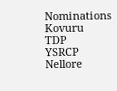Nominations
Kovuru
TDP
YSRCP
Nellore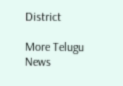District

More Telugu News